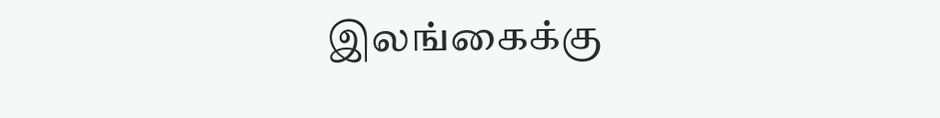இலங்கைக்கு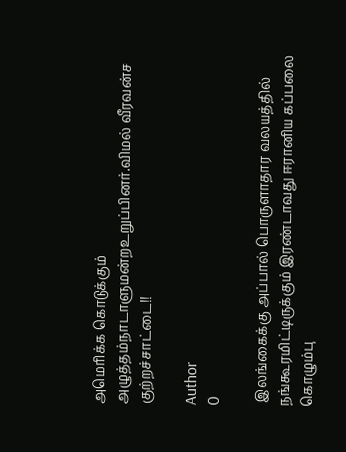அமெரிக்க கொடுக்கும் அழுத்தம்நாடாளுமன்றஉறுப்பினர்.விமல் வீரவன்ச குற்றச்சாட்டை!!

Author
0

 இலங்கைக்கு அப்பால் பொருளாதார வலயத்தில் நங்கூரமிட்டிருக்கும் இரண்டாவது ஈரானிய கப்பலை கொழும்பு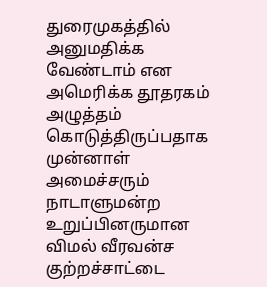துரைமுகத்தில் அனுமதிக்க வேண்டாம் என அமெரிக்க தூதரகம் அழுத்தம் கொடுத்திருப்பதாக முன்னாள் அமைச்சரும் நாடாளுமன்ற உறுப்பினருமான விமல் வீரவன்ச குற்றச்சாட்டை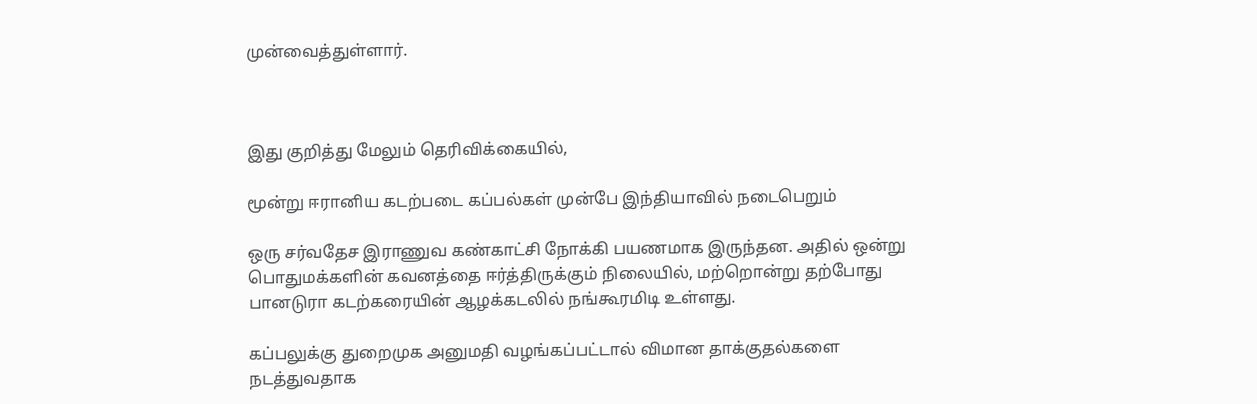முன்வைத்துள்ளார்.



இது குறித்து மேலும் தெரிவிக்கையில்,

மூன்று ஈரானிய கடற்படை கப்பல்கள் முன்பே இந்தியாவில் நடைபெறும்

ஒரு சர்வதேச இராணுவ கண்காட்சி நோக்கி பயணமாக இருந்தன. அதில் ஒன்று பொதுமக்களின் கவனத்தை ஈர்த்திருக்கும் நிலையில், மற்றொன்று தற்போது பானடுரா கடற்கரையின் ஆழக்கடலில் நங்கூரமிடி உள்ளது.

கப்பலுக்கு துறைமுக அனுமதி வழங்கப்பட்டால் விமான தாக்குதல்களை நடத்துவதாக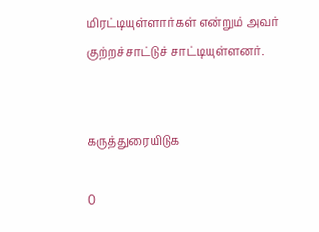மிரட்டியுள்ளார்கள் என்றும் அவர் குற்றச்சாட்டுச் சாட்டியுள்ளனர்.


கருத்துரையிடுக

0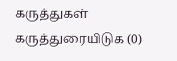கருத்துகள்
கருத்துரையிடுக (0)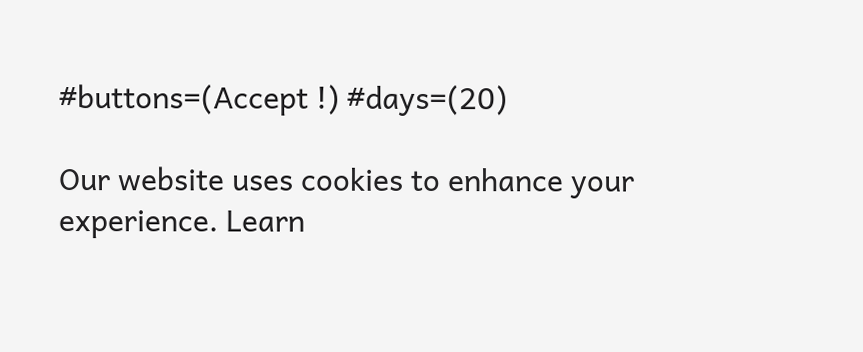#buttons=(Accept !) #days=(20)

Our website uses cookies to enhance your experience. Learn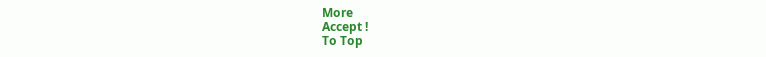More
Accept !
To Top